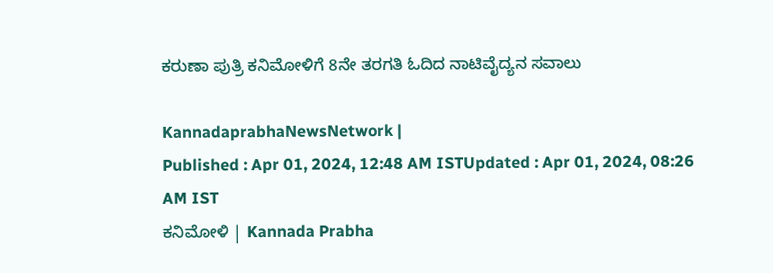ಕರುಣಾ ಪುತ್ರಿ ಕನಿಮೋಳಿಗೆ 8ನೇ ತರಗತಿ ಓದಿದ ನಾಟಿವೈದ್ಯನ ಸವಾಲು

KannadaprabhaNewsNetwork |
Published : Apr 01, 2024, 12:48 AM ISTUpdated : Apr 01, 2024, 08:26 AM IST
ಕನಿಮೋಳಿ | Kannada Prabha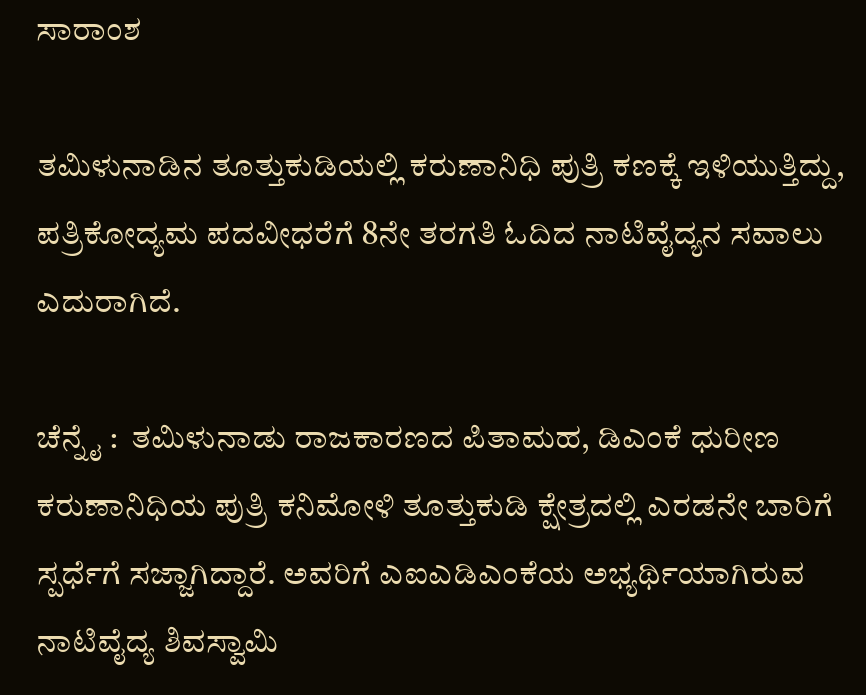ಸಾರಾಂಶ

ತಮಿಳುನಾಡಿನ ತೂತ್ತುಕುಡಿಯಲ್ಲಿ ಕರುಣಾನಿಧಿ ಪುತ್ರಿ ಕಣಕ್ಕೆ ಇಳಿಯುತ್ತಿದ್ದು, ಪತ್ರಿಕೋದ್ಯಮ ಪದವೀಧರೆಗೆ 8ನೇ ತರಗತಿ ಓದಿದ ನಾಟಿವೈದ್ಯನ ಸವಾಲು ಎದುರಾಗಿದೆ.

ಚೆನ್ನೈ :  ತಮಿಳುನಾಡು ರಾಜಕಾರಣದ ಪಿತಾಮಹ, ಡಿಎಂಕೆ ಧುರೀಣ ಕರುಣಾನಿಧಿಯ ಪುತ್ರಿ ಕನಿಮೋಳಿ ತೂತ್ತುಕುಡಿ ಕ್ಷೇತ್ರದಲ್ಲಿ ಎರಡನೇ ಬಾರಿಗೆ ಸ್ಪರ್ಧೆಗೆ ಸಜ್ಜಾಗಿದ್ದಾರೆ. ಅವರಿಗೆ ಎಐಎಡಿಎಂಕೆಯ ಅಭ್ಯರ್ಥಿಯಾಗಿರುವ ನಾಟಿವೈದ್ಯ ಶಿವಸ್ವಾಮಿ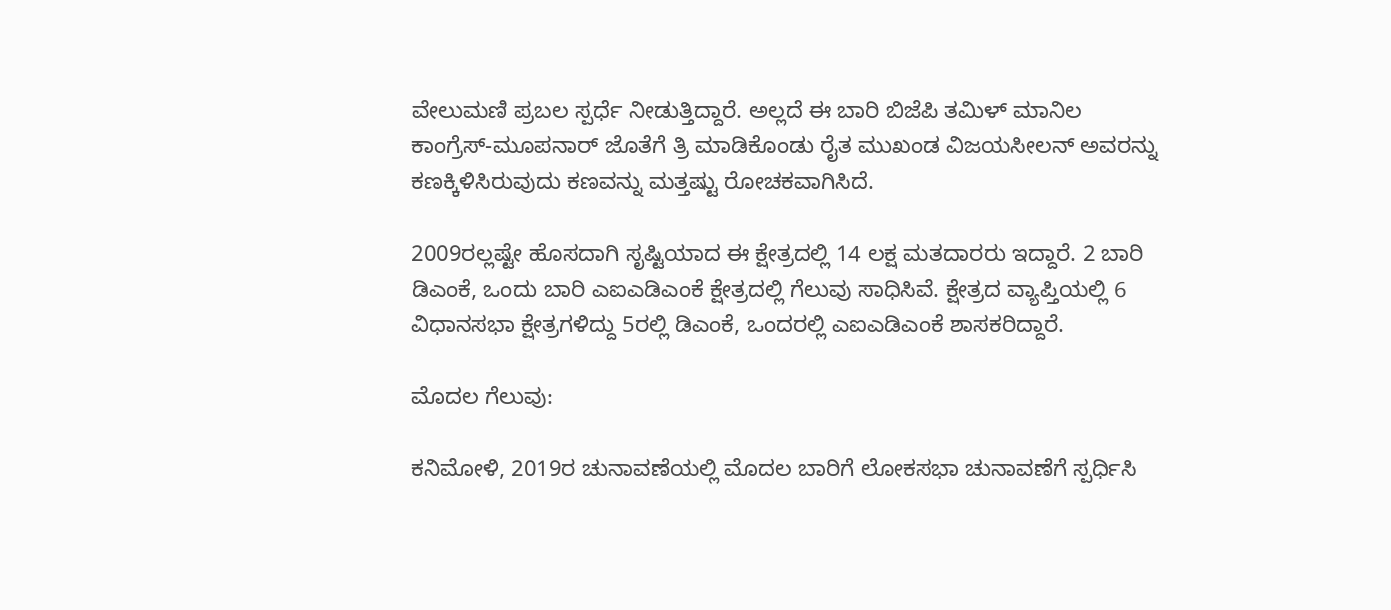ವೇಲುಮಣಿ ಪ್ರಬಲ ಸ್ಪರ್ಧೆ ನೀಡುತ್ತಿದ್ದಾರೆ. ಅಲ್ಲದೆ ಈ ಬಾರಿ ಬಿಜೆಪಿ ತಮಿಳ್‌ ಮಾನಿಲ ಕಾಂಗ್ರೆಸ್‌-ಮೂಪನಾರ್‌ ಜೊತೆಗೆ ತ್ರಿ ಮಾಡಿಕೊಂಡು ರೈತ ಮುಖಂಡ ವಿಜಯಸೀಲನ್‌ ಅವರನ್ನು ಕಣಕ್ಕಿಳಿಸಿರುವುದು ಕಣವನ್ನು ಮತ್ತಷ್ಟು ರೋಚಕವಾಗಿಸಿದೆ.

2009ರಲ್ಲಷ್ಟೇ ಹೊಸದಾಗಿ ಸೃಷ್ಟಿಯಾದ ಈ ಕ್ಷೇತ್ರದಲ್ಲಿ 14 ಲಕ್ಷ ಮತದಾರರು ಇದ್ದಾರೆ. 2 ಬಾರಿ ಡಿಎಂಕೆ, ಒಂದು ಬಾರಿ ಎಐಎಡಿಎಂಕೆ ಕ್ಷೇತ್ರದಲ್ಲಿ ಗೆಲುವು ಸಾಧಿಸಿವೆ. ಕ್ಷೇತ್ರದ ವ್ಯಾಪ್ತಿಯಲ್ಲಿ 6 ವಿಧಾನಸಭಾ ಕ್ಷೇತ್ರಗಳಿದ್ದು 5ರಲ್ಲಿ ಡಿಎಂಕೆ, ಒಂದರಲ್ಲಿ ಎಐಎಡಿಎಂಕೆ ಶಾಸಕರಿದ್ದಾರೆ.

ಮೊದಲ ಗೆಲುವು:

ಕನಿಮೋಳಿ, 2019ರ ಚುನಾವಣೆಯಲ್ಲಿ ಮೊದಲ ಬಾರಿಗೆ ಲೋಕಸಭಾ ಚುನಾವಣೆಗೆ ಸ್ಪರ್ಧಿಸಿ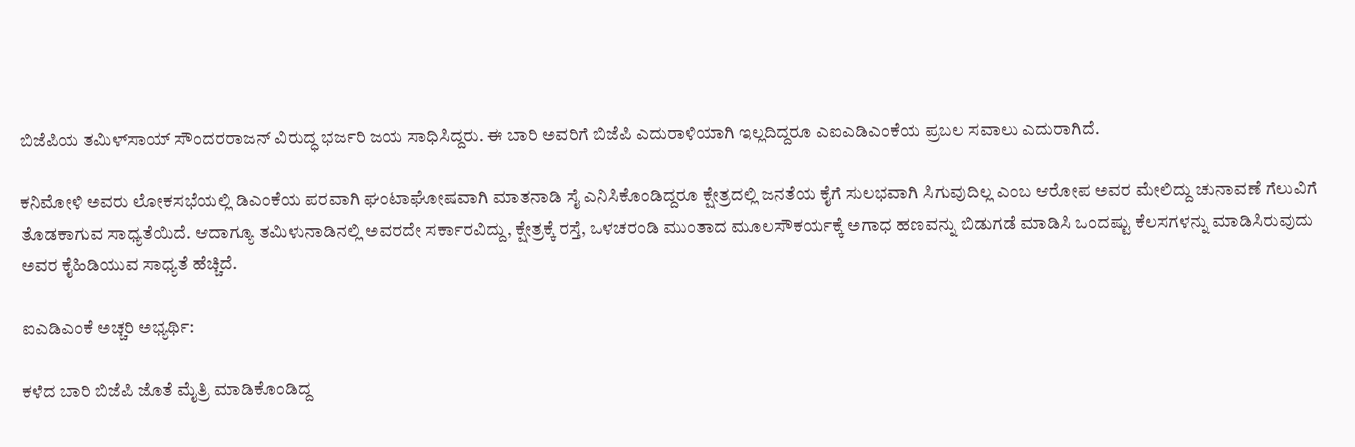ಬಿಜೆಪಿಯ ತಮಿಳ್‌ಸಾಯ್‌ ಸೌಂದರರಾಜನ್‌ ವಿರುದ್ಧ ಭರ್ಜರಿ ಜಯ ಸಾಧಿಸಿದ್ದರು. ಈ ಬಾರಿ ಅವರಿಗೆ ಬಿಜೆಪಿ ಎದುರಾಳಿಯಾಗಿ ಇಲ್ಲದಿದ್ದರೂ ಎಐಎಡಿಎಂಕೆಯ ಪ್ರಬಲ ಸವಾಲು ಎದುರಾಗಿದೆ.

ಕನಿಮೋಳಿ ಅವರು ಲೋಕಸಭೆಯಲ್ಲಿ ಡಿಎಂಕೆಯ ಪರವಾಗಿ ಘಂಟಾಘೋಷವಾಗಿ ಮಾತನಾಡಿ ಸೈ ಎನಿಸಿಕೊಂಡಿದ್ದರೂ ಕ್ಷೇತ್ರದಲ್ಲಿ ಜನತೆಯ ಕೈಗೆ ಸುಲಭವಾಗಿ ಸಿಗುವುದಿಲ್ಲ ಎಂಬ ಆರೋಪ ಅವರ ಮೇಲಿದ್ದು ಚುನಾವಣೆ ಗೆಲುವಿಗೆ ತೊಡಕಾಗುವ ಸಾಧ್ಯತೆಯಿದೆ. ಆದಾಗ್ಯೂ ತಮಿಳುನಾಡಿನಲ್ಲಿ ಅವರದೇ ಸರ್ಕಾರವಿದ್ದು, ಕ್ಷೇತ್ರಕ್ಕೆ ರಸ್ತೆ, ಒಳಚರಂಡಿ ಮುಂತಾದ ಮೂಲಸೌಕರ್ಯಕ್ಕೆ ಅಗಾಧ ಹಣವನ್ನು ಬಿಡುಗಡೆ ಮಾಡಿಸಿ ಒಂದಷ್ಟು ಕೆಲಸಗಳನ್ನು ಮಾಡಿಸಿರುವುದು ಅವರ ಕೈಹಿಡಿಯುವ ಸಾಧ್ಯತೆ ಹೆಚ್ಚಿದೆ.

ಐಎಡಿಎಂಕೆ ಅಚ್ಚರಿ ಅಭ್ಯರ್ಥಿ:

ಕಳೆದ ಬಾರಿ ಬಿಜೆಪಿ ಜೊತೆ ಮೈತ್ರಿ ಮಾಡಿಕೊಂಡಿದ್ದ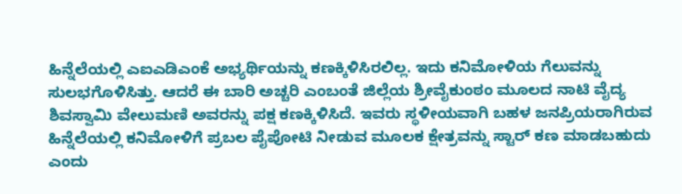ಹಿನ್ನೆಲೆಯಲ್ಲಿ ಎಐಎಡಿಎಂಕೆ ಅಭ್ಯರ್ಥಿಯನ್ನು ಕಣಕ್ಕಿಳಿಸಿರಲಿಲ್ಲ. ಇದು ಕನಿಮೋಳಿಯ ಗೆಲುವನ್ನು ಸುಲಭಗೊಳಿಸಿತ್ತು. ಆದರೆ ಈ ಬಾರಿ ಅಚ್ಚರಿ ಎಂಬಂತೆ ಜಿಲ್ಲೆಯ ಶ್ರೀವೈಕುಂಠಂ ಮೂಲದ ನಾಟಿ ವೈದ್ಯ ಶಿವಸ್ವಾಮಿ ವೇಲುಮಣಿ ಅವರನ್ನು ಪಕ್ಷ ಕಣಕ್ಕಿಳಿಸಿದೆ. ಇವರು ಸ್ಥಳೀಯವಾಗಿ ಬಹಳ ಜನಪ್ರಿಯರಾಗಿರುವ ಹಿನ್ನೆಲೆಯಲ್ಲಿ ಕನಿಮೋಳಿಗೆ ಪ್ರಬಲ ಪೈಪೋಟಿ ನೀಡುವ ಮೂಲಕ ಕ್ಷೇತ್ರವನ್ನು ಸ್ಟಾರ್‌ ಕಣ ಮಾಡಬಹುದು ಎಂದು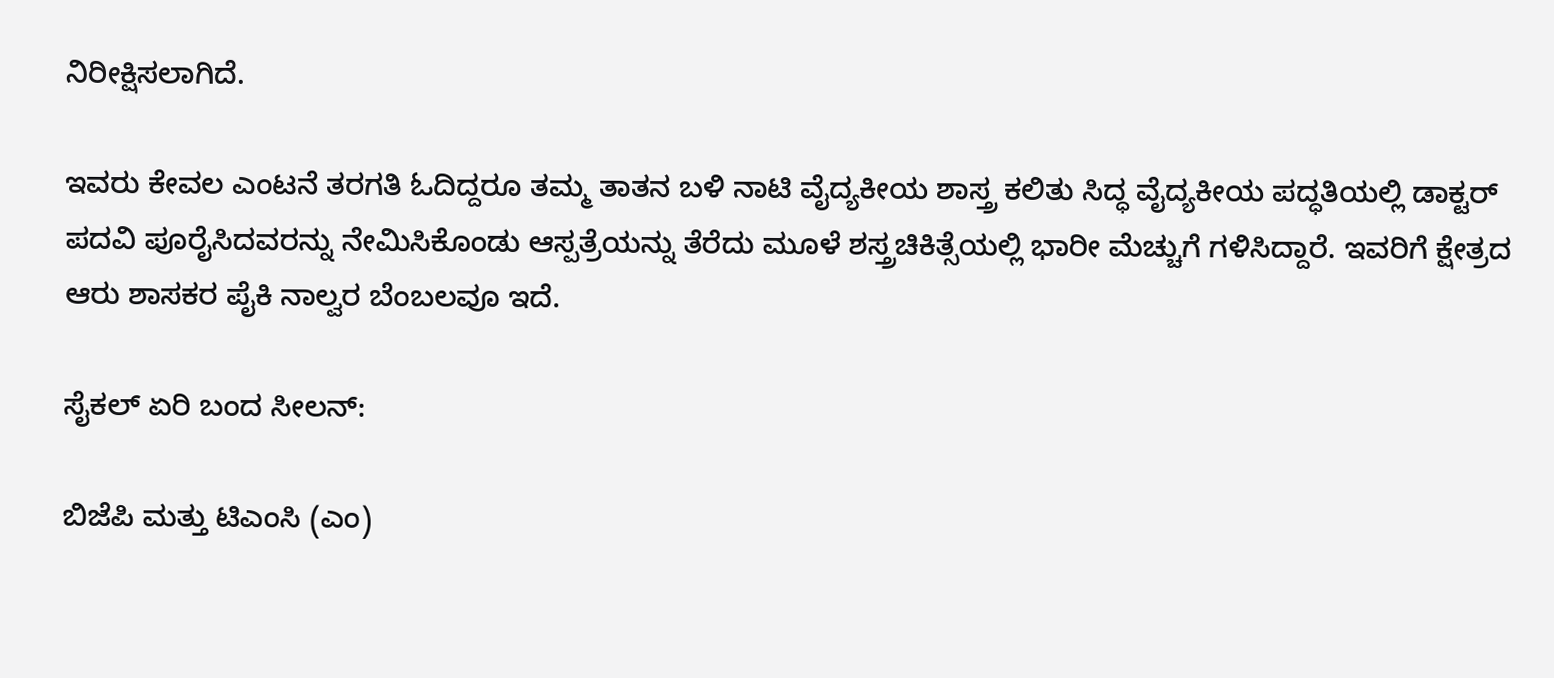ನಿರೀಕ್ಷಿಸಲಾಗಿದೆ.

ಇವರು ಕೇವಲ ಎಂಟನೆ ತರಗತಿ ಓದಿದ್ದರೂ ತಮ್ಮ ತಾತನ ಬಳಿ ನಾಟಿ ವೈದ್ಯಕೀಯ ಶಾಸ್ತ್ರ ಕಲಿತು ಸಿದ್ಧ ವೈದ್ಯಕೀಯ ಪದ್ಧತಿಯಲ್ಲಿ ಡಾಕ್ಟರ್‌ ಪದವಿ ಪೂರೈಸಿದವರನ್ನು ನೇಮಿಸಿಕೊಂಡು ಆಸ್ಪತ್ರೆಯನ್ನು ತೆರೆದು ಮೂಳೆ ಶಸ್ತ್ರಚಿಕಿತ್ಸೆಯಲ್ಲಿ ಭಾರೀ ಮೆಚ್ಚುಗೆ ಗಳಿಸಿದ್ದಾರೆ. ಇವರಿಗೆ ಕ್ಷೇತ್ರದ ಆರು ಶಾಸಕರ ಪೈಕಿ ನಾಲ್ವರ ಬೆಂಬಲವೂ ಇದೆ.

ಸೈಕಲ್‌ ಏರಿ ಬಂದ ಸೀಲನ್‌:

ಬಿಜೆಪಿ ಮತ್ತು ಟಿಎಂಸಿ (ಎಂ)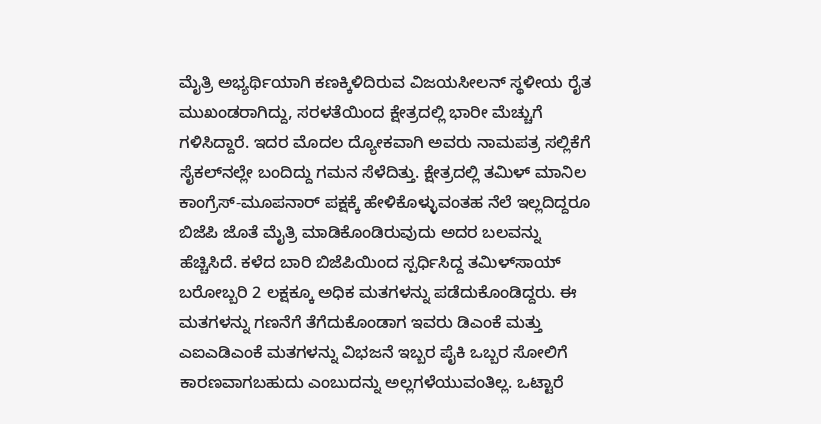ಮೈತ್ರಿ ಅಭ್ಯರ್ಥಿಯಾಗಿ ಕಣಕ್ಕಿಳಿದಿರುವ ವಿಜಯಸೀಲನ್‌ ಸ್ಥಳೀಯ ರೈತ ಮುಖಂಡರಾಗಿದ್ದು, ಸರಳತೆಯಿಂದ ಕ್ಷೇತ್ರದಲ್ಲಿ ಭಾರೀ ಮೆಚ್ಚುಗೆ ಗಳಿಸಿದ್ದಾರೆ. ಇದರ ಮೊದಲ ದ್ಯೋಕವಾಗಿ ಅವರು ನಾಮಪತ್ರ ಸಲ್ಲಿಕೆಗೆ ಸೈಕಲ್‌ನಲ್ಲೇ ಬಂದಿದ್ದು ಗಮನ ಸೆಳೆದಿತ್ತು. ಕ್ಷೇತ್ರದಲ್ಲಿ ತಮಿಳ್‌ ಮಾನಿಲ ಕಾಂಗ್ರೆಸ್‌-ಮೂಪನಾರ್‌ ಪಕ್ಷಕ್ಕೆ ಹೇಳಿಕೊಳ್ಳುವಂತಹ ನೆಲೆ ಇಲ್ಲದಿದ್ದರೂ ಬಿಜೆಪಿ ಜೊತೆ ಮೈತ್ರಿ ಮಾಡಿಕೊಂಡಿರುವುದು ಅದರ ಬಲವನ್ನು ಹೆಚ್ಚಿಸಿದೆ. ಕಳೆದ ಬಾರಿ ಬಿಜೆಪಿಯಿಂದ ಸ್ಪರ್ಧಿಸಿದ್ದ ತಮಿಳ್‌ಸಾಯ್‌ ಬರೋಬ್ಬರಿ 2 ಲಕ್ಷಕ್ಕೂ ಅಧಿಕ ಮತಗಳನ್ನು ಪಡೆದುಕೊಂಡಿದ್ದರು. ಈ ಮತಗಳನ್ನು ಗಣನೆಗೆ ತೆಗೆದುಕೊಂಡಾಗ ಇವರು ಡಿಎಂಕೆ ಮತ್ತು ಎಐಎಡಿಎಂಕೆ ಮತಗಳನ್ನು ವಿಭಜನೆ ಇಬ್ಬರ ಪೈಕಿ ಒಬ್ಬರ ಸೋಲಿಗೆ ಕಾರಣವಾಗಬಹುದು ಎಂಬುದನ್ನು ಅಲ್ಲಗಳೆಯುವಂತಿಲ್ಲ. ಒಟ್ಟಾರೆ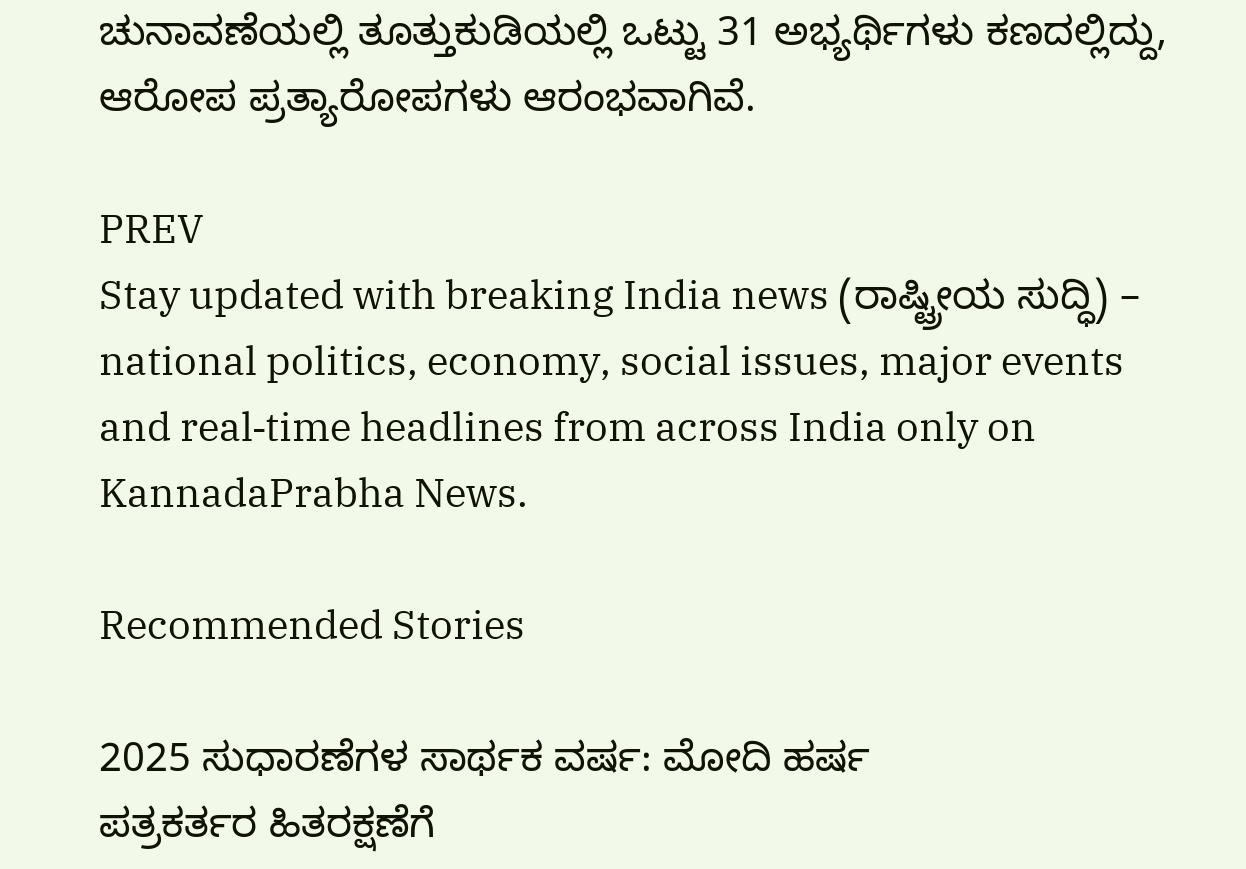ಚುನಾವಣೆಯಲ್ಲಿ ತೂತ್ತುಕುಡಿಯಲ್ಲಿ ಒಟ್ಟು 31 ಅಭ್ಯರ್ಥಿಗಳು ಕಣದಲ್ಲಿದ್ದು, ಆರೋಪ ಪ್ರತ್ಯಾರೋಪಗಳು ಆರಂಭವಾಗಿವೆ.

PREV
Stay updated with breaking India news (ರಾಷ್ಟ್ರೀಯ ಸುದ್ಧಿ) – national politics, economy, social issues, major events and real‑time headlines from across India only on KannadaPrabha News.

Recommended Stories

2025 ಸುಧಾರಣೆಗಳ ಸಾರ್ಥಕ ವರ್ಷ: ಮೋದಿ ಹರ್ಷ
ಪತ್ರಕರ್ತರ ಹಿತರಕ್ಷಣೆಗೆ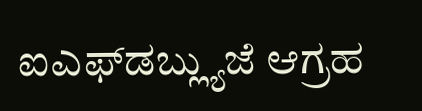ಐಎಫ್‌ಡಬ್ಲ್ಯುಜೆ ಆಗ್ರಹ